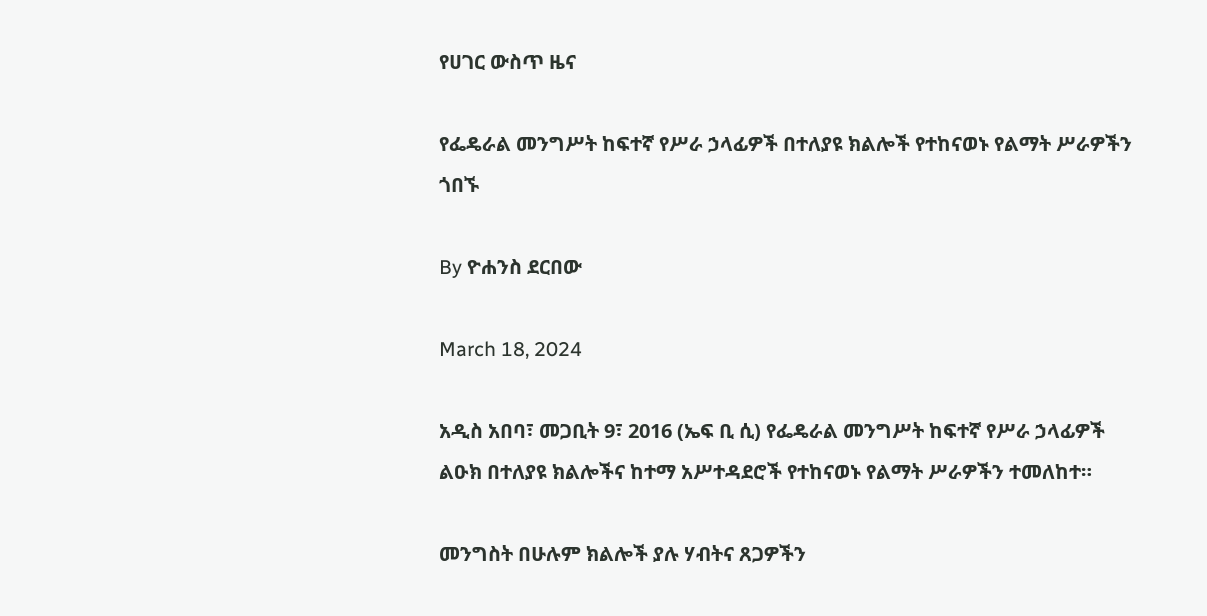የሀገር ውስጥ ዜና

የፌዴራል መንግሥት ከፍተኛ የሥራ ኃላፊዎች በተለያዩ ክልሎች የተከናወኑ የልማት ሥራዎችን ጎበኙ

By ዮሐንስ ደርበው

March 18, 2024

አዲስ አበባ፣ መጋቢት 9፣ 2016 (ኤፍ ቢ ሲ) የፌዴራል መንግሥት ከፍተኛ የሥራ ኃላፊዎች ልዑክ በተለያዩ ክልሎችና ከተማ አሥተዳደሮች የተከናወኑ የልማት ሥራዎችን ተመለከተ።

መንግስት በሁሉም ክልሎች ያሉ ሃብትና ጸጋዎችን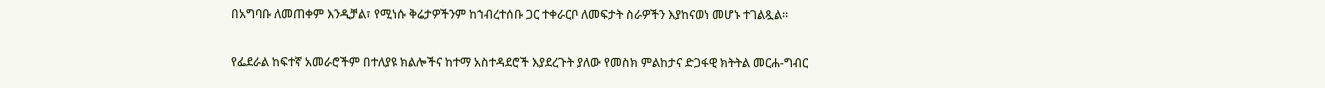በአግባቡ ለመጠቀም እንዲቻል፣ የሚነሱ ቅሬታዎችንም ከኀብረተሰቡ ጋር ተቀራርቦ ለመፍታት ስራዎችን እያከናወነ መሆኑ ተገልጿል፡፡

የፌደራል ከፍተኛ አመራሮችም በተለያዩ ክልሎችና ከተማ አስተዳደሮች እያደረጉት ያለው የመስክ ምልከታና ድጋፋዊ ክትትል መርሐ-ግብር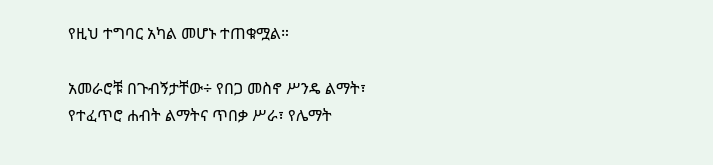የዚህ ተግባር አካል መሆኑ ተጠቁሟል።

አመራሮቹ በጉብኝታቸው÷ የበጋ መስኖ ሥንዴ ልማት፣ የተፈጥሮ ሐብት ልማትና ጥበቃ ሥራ፣ የሌማት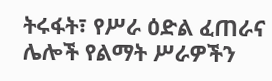ትሩፋት፣ የሥራ ዕድል ፈጠራና ሌሎች የልማት ሥራዎችን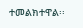ተመልክተዋል፡፡